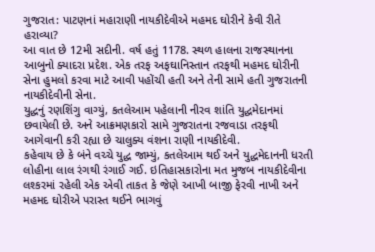ગુજરાત: પાટણનાં મહારાણી નાયકીદેવીએ મહમદ ઘોરીને કેવી રીતે હરાવ્યા?
આ વાત છે 12મી સદીની. વર્ષ હતું 1178. સ્થળ હાલના રાજસ્થાનના આબુનો ક્યાદરા પ્રદેશ. એક તરફ અફઘાનિસ્તાન તરફથી મહમદ ઘોરીની સેના હુમલો કરવા માટે આવી પહોંચી હતી અને તેની સામે હતી ગુજરાતની નાયકીદેવીની સેના.
યુદ્ધનું રણશિંગુ વાગ્યું, કતલેઆમ પહેલાની નીરવ શાંતિ યુદ્ઘમેદાનમાં છવાયેલી છે. અને આક્રમણકારો સામે ગુજરાતના રજવાડા તરફથી આગેવાની કરી રહ્યા છે ચાલુક્ય વંશના રાણી નાયકીદેવી.
કહેવાય છે કે બંને વચ્ચે યુદ્ધ જામ્યું, કતલેઆમ થઈ અને યુદ્ધમેદાનની ધરતી લોહીના લાલ રંગથી રંગાઈ ગઈ. ઇતિહાસકારોના મત મુજબ નાયકીદેવીના લશ્કરમાં રહેલી એક એવી તાકત કે જેણે આખી બાજી ફેરવી નાખી અને મહમદ ઘોરીએ પરાસ્ત થઈને ભાગવું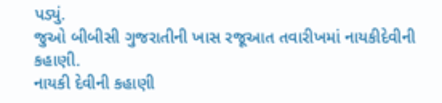પડ્યું.
જુઓ બીબીસી ગુજરાતીની ખાસ રજૂઆત તવારીખમાં નાયકીદેવીની કહાણી.
નાયકી દેવીની કહાણી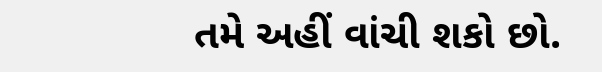તમે અહીં વાંચી શકો છો.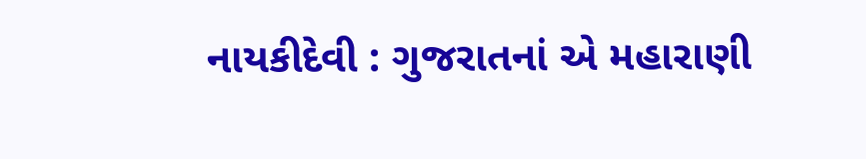નાયકીદેવી : ગુજરાતનાં એ મહારાણી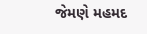જેમણે મહમદ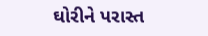ઘોરીને પરાસ્ત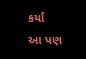કર્યા
આ પણ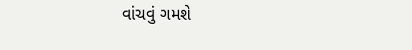વાંચવું ગમશે